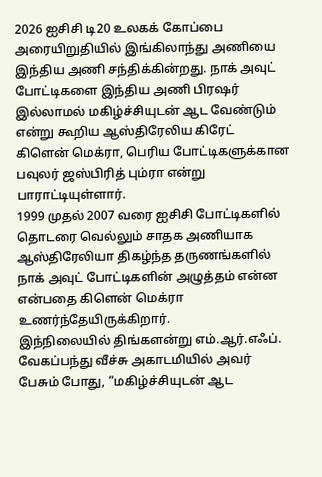2026 ஐசிசி டி20 உலகக் கோப்பை அரையிறுதியில் இங்கிலாந்து அணியை இந்திய அணி சந்திக்கின்றது. நாக் அவுட் போட்டிகளை இந்திய அணி பிரஷர் இல்லாமல் மகிழ்ச்சியுடன் ஆட வேண்டும் என்று கூறிய ஆஸ்திரேலிய கிரேட் கிளென் மெக்ரா, பெரிய போட்டிகளுக்கான பவுலர் ஜஸ்பிரித் பும்ரா என்று பாராட்டியுள்ளார்.
1999 முதல் 2007 வரை ஐசிசி போட்டிகளில் தொடரை வெல்லும் சாதக அணியாக ஆஸ்திரேலியா திகழ்ந்த தருணங்களில் நாக் அவுட் போட்டிகளின் அழுத்தம் என்ன என்பதை கிளென் மெக்ரா உணர்ந்தேயிருக்கிறார்.
இந்நிலையில் திங்களன்று எம்.ஆர்.எஃப். வேகப்பந்து வீச்சு அகாடமியில் அவர் பேசும் போது, “மகிழ்ச்சியுடன் ஆட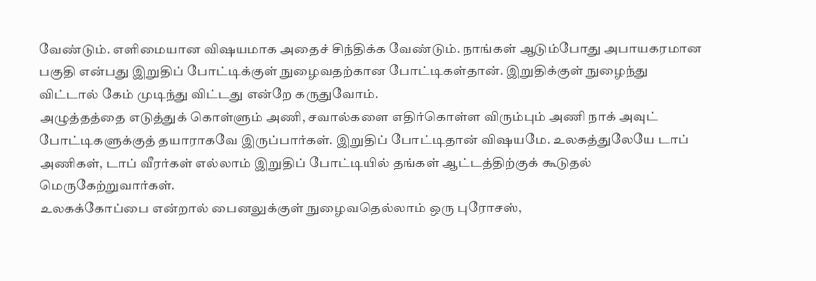வேண்டும். எளிமையான விஷயமாக அதைச் சிந்திக்க வேண்டும். நாங்கள் ஆடும்போது அபாயகரமான பகுதி என்பது இறுதிப் போட்டிக்குள் நுழைவதற்கான போட்டிகள்தான். இறுதிக்குள் நுழைந்து விட்டால் கேம் முடிந்து விட்டது என்றே கருதுவோம்.
அழுத்தத்தை எடுத்துக் கொள்ளும் அணி, சவால்களை எதிர்கொள்ள விரும்பும் அணி நாக் அவுட் போட்டிகளுக்குத் தயாராகவே இருப்பார்கள். இறுதிப் போட்டிதான் விஷயமே. உலகத்துலேயே டாப் அணிகள், டாப் வீரர்கள் எல்லாம் இறுதிப் போட்டியில் தங்கள் ஆட்டத்திற்குக் கூடுதல் மெருகேற்றுவார்கள்.
உலகக்கோப்பை என்றால் பைனலுக்குள் நுழைவதெல்லாம் ஒரு புரோசஸ்,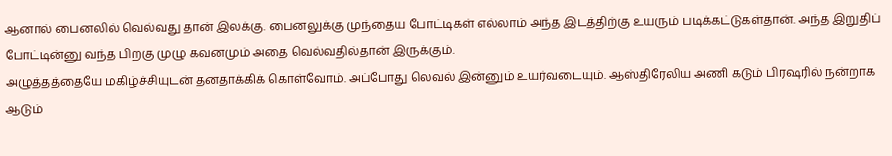ஆனால் பைனலில் வெல்வது தான் இலக்கு. பைனலுக்கு முந்தைய போட்டிகள் எல்லாம் அந்த இடத்திற்கு உயரும் படிக்கட்டுகள்தான். அந்த இறுதிப் போட்டின்னு வந்த பிறகு முழு கவனமும் அதை வெல்வதில்தான் இருக்கும்.
அழுத்தத்தையே மகிழ்ச்சியுடன் தனதாக்கிக் கொள்வோம். அப்போது லெவல் இன்னும் உயர்வடையும். ஆஸ்திரேலிய அணி கடும் பிரஷரில் நன்றாக ஆடும்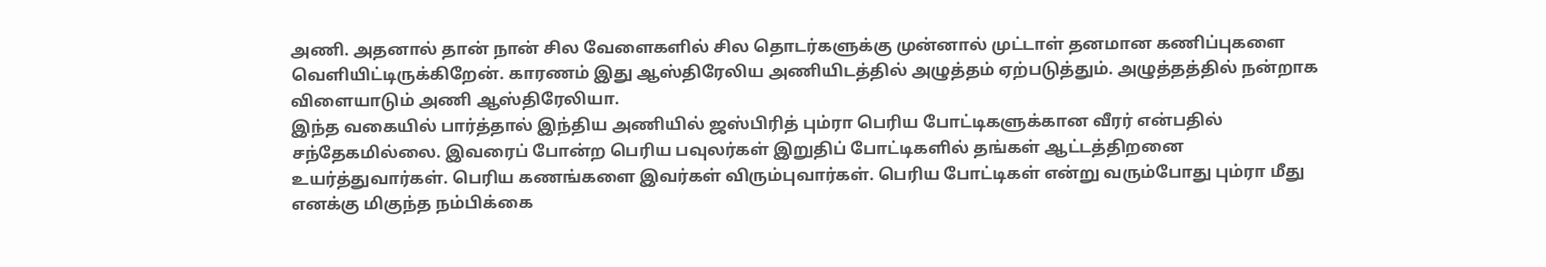அணி. அதனால் தான் நான் சில வேளைகளில் சில தொடர்களுக்கு முன்னால் முட்டாள் தனமான கணிப்புகளை வெளியிட்டிருக்கிறேன். காரணம் இது ஆஸ்திரேலிய அணியிடத்தில் அழுத்தம் ஏற்படுத்தும். அழுத்தத்தில் நன்றாக விளையாடும் அணி ஆஸ்திரேலியா.
இந்த வகையில் பார்த்தால் இந்திய அணியில் ஜஸ்பிரித் பும்ரா பெரிய போட்டிகளுக்கான வீரர் என்பதில் சந்தேகமில்லை. இவரைப் போன்ற பெரிய பவுலர்கள் இறுதிப் போட்டிகளில் தங்கள் ஆட்டத்திறனை உயர்த்துவார்கள். பெரிய கணங்களை இவர்கள் விரும்புவார்கள். பெரிய போட்டிகள் என்று வரும்போது பும்ரா மீது எனக்கு மிகுந்த நம்பிக்கை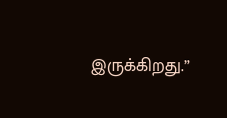இருக்கிறது.”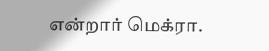என்றார் மெக்ரா.